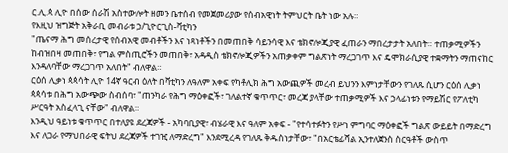ር.ሊ.ጳ ሊዮ በሰው ሰራሽ አስተውሎት ዘመን ቤተሰብ የመጀመሪያው የሰብአዊነት ትምህርት ቤት ነው አሉ።
የእዚህ ዝግጅት አቅራቢ መብራቱ ኃ/ጊዮርጊስ-ቫቲካን
"ጤናማ ሕግ መሰረታዊ የሰብአዊ መብቶችን እና ነጻነቶችን በመጠበቅ ሳይንሳዊ እና ቴክኖሎጂያዊ ፈጠራን ማበረታታት አለበት። ተጠቃሚዎችን ከብዝበዛ መጠበቅ፣ የግል ምስጢሮችን መጠበቅ፣ አዳዲስ ቴክኖሎጂዎችን አጠቃቀም ግልጽነት ማረጋገጥ እና ዴሞክራሲያዊ ተቋማትን ማጠናከር እንዳለባቸው ማረጋገጥ አለበት" ብለዋል።
ርዕሰ ሊቃነ ጳጳሳት ሊዮ 14ኛ ዓርብ ዕለት በቫቲካን ለዓለም አቀፍ የካቶሊክ ሕግ አውጪዎች መረብ ይህንን እምነታቸውን የገለጹ ሲሆን ርዕሰ ሊቃነ ጳጳሳቱ በሕግ አውጭው ስብሰባ፣ "ጠንካራ የሕግ ማዕቀፎች፣ ገለልተኛ ቁጥጥር፣ መረጃ ያላቸው ተጠቃሚዎች እና ኃላፊነቱን የማይሽር የፖለቲካ ሥርዓት አስፈላጊ ናቸው" ብለዋል።
እንዲህ ዓይነቱ ቁጥጥር በተለያዩ ደረጃዎች - አካባቢያዊ፣ ብሄራዊ እና ዓለም አቀፍ - "የተሳተፉትን የሥነ ምግባር ማዕቀፎች ግልጽ ውይይት በማድረግ እና ለጋራ የማህበራዊ ፍትህ ደረጃዎች ተገዢ ለማድረግ" እንደሚረዳ የገለጹ ቅዱስነታቸው፣ "በአርቴፊሻል ኢንተለጀንስ ስርዓቶች ውስጥ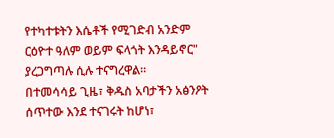የተካተቱትን እሴቶች የሚገድብ አንድም ርዕዮተ ዓለም ወይም ፍላጎት እንዳይኖር" ያረጋግጣሉ ሲሉ ተናግረዋል።
በተመሳሳይ ጊዜ፣ ቅዱስ አባታችን አፅንዖት ሰጥተው እንደ ተናገሩት ከሆነ፣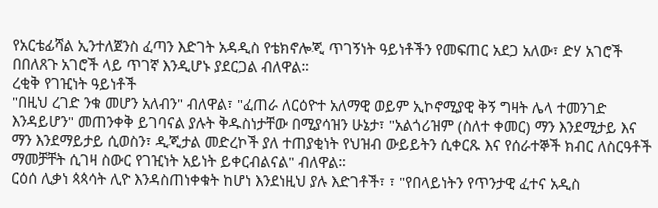የአርቴፊሻል ኢንተለጀንስ ፈጣን እድገት አዳዲስ የቴክኖሎጂ ጥገኝነት ዓይነቶችን የመፍጠር አደጋ አለው፣ ድሃ አገሮች በበለጸጉ አገሮች ላይ ጥገኛ እንዲሆኑ ያደርጋል ብለዋል።
ረቂቅ የገዢነት ዓይነቶች
"በዚህ ረገድ ንቁ መሆን አለብን" ብለዋል፣ "ፈጠራ ለርዕዮተ አለማዊ ወይም ኢኮኖሚያዊ ቅኝ ግዛት ሌላ ተመንገድ እንዳይሆን" መጠንቀቅ ይገባናል ያሉት ቅዱስነታቸው በሚያሳዝን ሁኔታ፣ "አልጎሪዝም (ስለተ ቀመር) ማን እንደሚታይ እና ማን እንደማይታይ ሲወስን፣ ዲጂታል መድረኮች ያለ ተጠያቂነት የህዝብ ውይይትን ሲቀርጹ እና የሰራተኞች ክብር ለስርዓቶች ማመቻቸት ሲገዛ ስውር የገዢነት አይነት ይቀርብልናል" ብለዋል።
ርዕሰ ሊቃነ ጳጳሳት ሊዮ እንዳስጠነቀቁት ከሆነ እንደነዚህ ያሉ እድገቶች፣ ፣ "የበላይነትን የጥንታዊ ፈተና አዲስ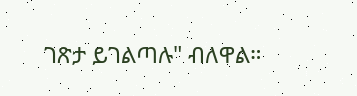ገጽታ ይገልጣሉ" ብለዋል።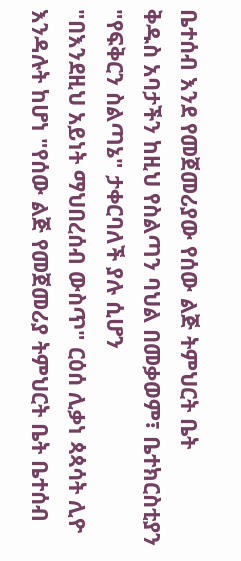ቤተሰብ እንደ የመጀመሪያው የሰው ልጅ ትምህርት ቤት
ቅዱስ አባታችን ከዚህ የስልጣን ባህል በመቃወም፣ ቤተክርስቲያን "የፍቅርን ስልጣኔ" ታቀርባለች ያሉ ሲሆን
"በእንደዚህ አይነት ማህበረሰብ ውስጥ" ርዕሰ ሊቃነ ጳጳሳት ሊዮ እንዳሉት ከሆነ "የሰው ልጅ የመጀመሪያ ትምህርት ቤት ቤተሰብ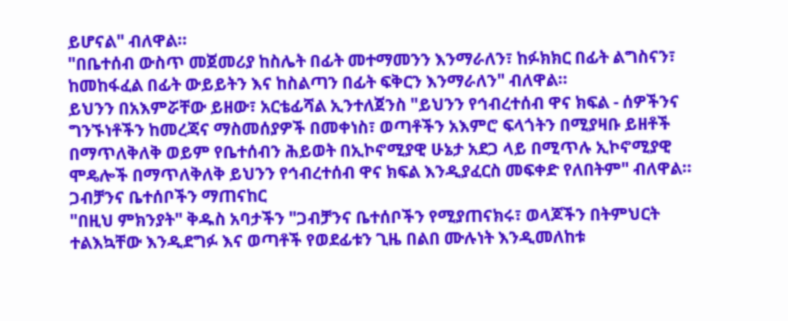ይሆናል" ብለዋል።
"በቤተሰብ ውስጥ መጀመሪያ ከስሌት በፊት መተማመንን እንማራለን፣ ከፉክክር በፊት ልግስናን፣ ከመከፋፈል በፊት ውይይትን እና ከስልጣን በፊት ፍቅርን እንማራለን" ብለዋል።
ይህንን በአእምሯቸው ይዘው፣ አርቴፊሻል ኢንተለጀንስ "ይህንን የኅብረተሰብ ዋና ክፍል - ሰዎችንና ግንኙነቶችን ከመረጃና ማስመሰያዎች በመቀነስ፣ ወጣቶችን አእምሮ ፍላጎትን በሚያዛቡ ይዘቶች በማጥለቅለቅ ወይም የቤተሰብን ሕይወት በኢኮኖሚያዊ ሁኔታ አደጋ ላይ በሚጥሉ ኢኮኖሚያዊ ሞዴሎች በማጥለቅለቅ ይህንን የኅብረተሰብ ዋና ክፍል እንዲያፈርስ መፍቀድ የለበትም" ብለዋል።
ጋብቻንና ቤተሰቦችን ማጠናከር
"በዚህ ምክንያት" ቅዱስ አባታችን "ጋብቻንና ቤተሰቦችን የሚያጠናክሩ፣ ወላጆችን በትምህርት ተልእኳቸው እንዲደግፉ እና ወጣቶች የወደፊቱን ጊዜ በልበ ሙሉነት እንዲመለከቱ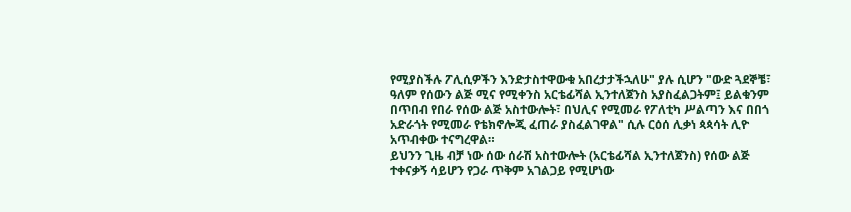የሚያስችሉ ፖሊሲዎችን እንድታስተዋውቁ አበረታታችኋለሁ" ያሉ ሲሆን "ውድ ጓደኞቼ፣ ዓለም የሰውን ልጅ ሚና የሚቀንስ አርቴፊሻል ኢንተለጀንስ አያስፈልጋትም፤ ይልቁንም በጥበብ የበራ የሰው ልጅ አስተውሎት፣ በህሊና የሚመራ የፖለቲካ ሥልጣን እና በበጎ አድራጎት የሚመራ የቴክኖሎጂ ፈጠራ ያስፈልገዋል" ሲሉ ርዕሰ ሊቃነ ጳጳሳት ሊዮ አጥብቀው ተናግረዋል።
ይህንን ጊዜ ብቻ ነው ሰው ሰራሽ አስተውሎት (አርቴፊሻል ኢንተለጀንስ) የሰው ልጅ ተቀናቃኝ ሳይሆን የጋራ ጥቅም አገልጋይ የሚሆነው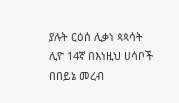ያሉት ርዕሰ ሊቃነ ጳጳሳት ሊዮ 14ኛ በእነዚህ ሀሳቦች በበይኔ መረብ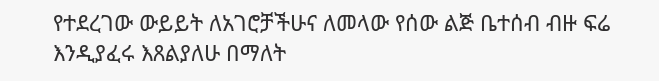የተደረገው ውይይት ለአገሮቻችሁና ለመላው የሰው ልጅ ቤተሰብ ብዙ ፍሬ እንዲያፈሩ እጸልያለሁ በማለት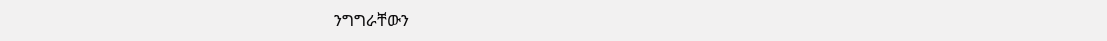ንግግራቸውን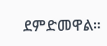ደምድመዋል።